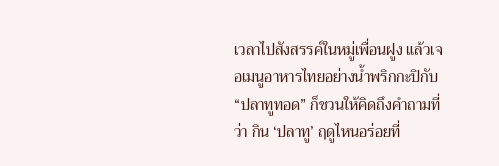เวลาไปสังสรรค์ในหมู่เพื่อนฝูง แล้วเจอเมนูอาหารไทยอย่างน้ำพริกกะปิกับ “ปลาทูทอด” ก็ชวนให้คิดถึงคำถามที่ว่า กิน ‘ปลาทู’ ฤดูไหนอร่อยที่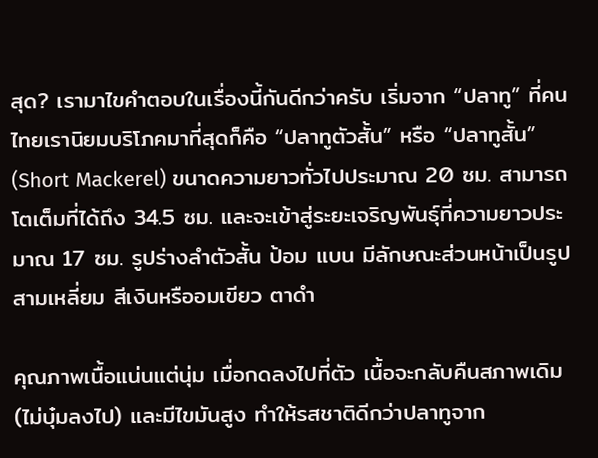สุด? เรามาไขคำตอบในเรื่องนี้กันดีกว่าครับ เริ่มจาก “ปลาทู” ที่คนไทยเรานิยมบริโภคมาที่สุดก็คือ “ปลาทูตัวสั้น” หรือ “ปลาทูสั้น” (Short Mackerel) ขนาดความยาวทั่วไปประมาณ 20 ซม. สามารถโตเต็มที่ได้ถึง 34.5 ซม. และจะเข้าสู่ระยะเจริญพันธุ์ที่ความยาวประมาณ 17 ซม. รูปร่างลำตัวสั้น ป้อม แบน มีลักษณะส่วนหน้าเป็นรูปสามเหลี่ยม สีเงินหรืออมเขียว ตาดำ

คุณภาพเนื้อแน่นแต่นุ่ม เมื่อกดลงไปที่ตัว เนื้อจะกลับคืนสภาพเดิม (ไม่บุ๋มลงไป) และมีไขมันสูง ทำให้รสชาติดีกว่าปลาทูจาก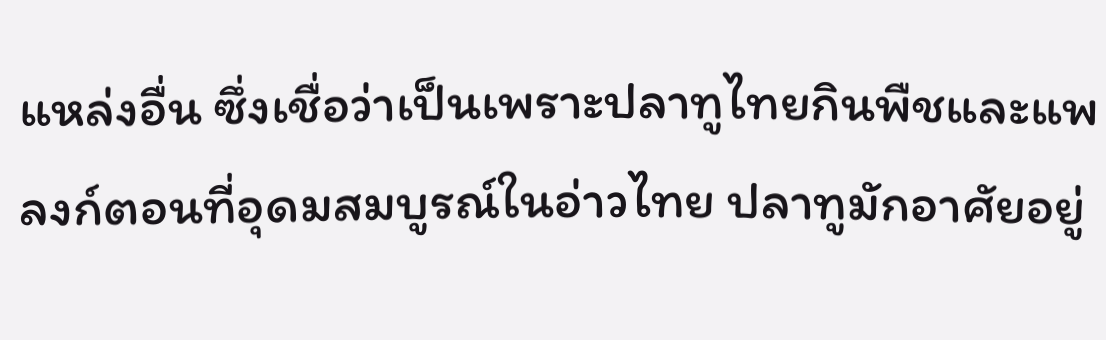แหล่งอื่น ซึ่งเชื่อว่าเป็นเพราะปลาทูไทยกินพืชและแพลงก์ตอนที่อุดมสมบูรณ์ในอ่าวไทย ปลาทูมักอาศัยอยู่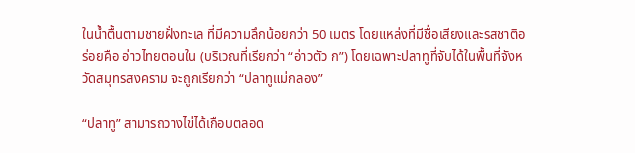ในน้ำตื้นตามชายฝั่งทะเล ที่มีความลึกน้อยกว่า 50 เมตร โดยแหล่งที่มีชื่อเสียงและรสชาติอร่อยคือ อ่าวไทยตอนใน (บริเวณที่เรียกว่า “อ่าวตัว ก”) โดยเฉพาะปลาทูที่จับได้ในพื้นที่จังหวัดสมุทรสงคราม จะถูกเรียกว่า “ปลาทูแม่กลอง”

“ปลาทู” สามารถวางไข่ได้เกือบตลอด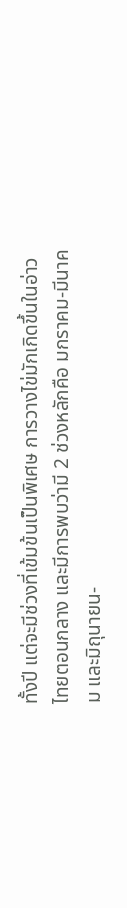ทั้งปี แต่จะมีช่วงที่เข้มข้นเป็นพิเศษ การวางไข่มักเกิดขึ้นในอ่าวไทยตอนกลาง และมีการพบว่ามี 2 ช่วงหลักคือ มกราคม-มีนาคม และมิถุนายน-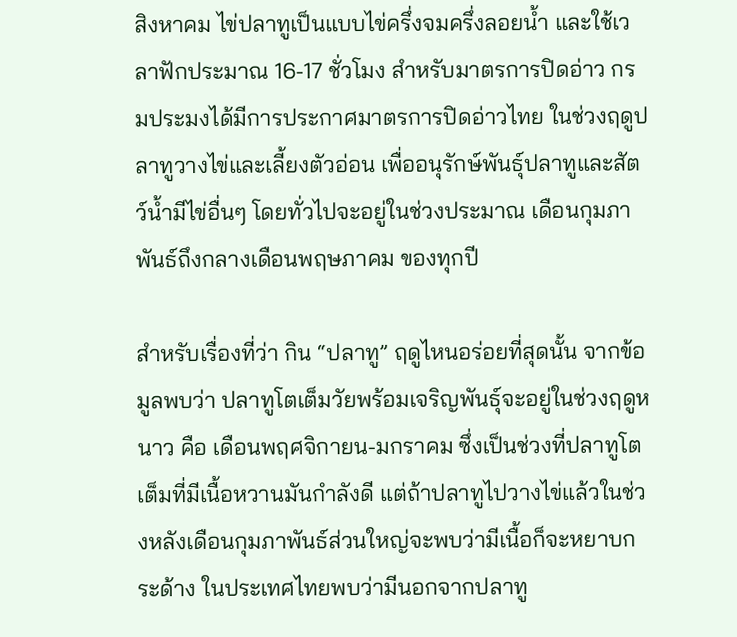สิงหาคม ไข่ปลาทูเป็นแบบไข่ครึ่งจมครึ่งลอยน้ำ และใช้เวลาฟักประมาณ 16-17 ชั่วโมง สำหรับมาตรการปิดอ่าว กรมประมงได้มีการประกาศมาตรการปิดอ่าวไทย ในช่วงฤดูปลาทูวางไข่และเลี้ยงตัวอ่อน เพื่ออนุรักษ์พันธุ์ปลาทูและสัตว์น้ำมีไข่อื่นๆ โดยทั่วไปจะอยู่ในช่วงประมาณ เดือนกุมภาพันธ์ถึงกลางเดือนพฤษภาคม ของทุกปี

สำหรับเรื่องที่ว่า กิน “ปลาทู” ฤดูไหนอร่อยที่สุดนั้น จากข้อมูลพบว่า ปลาทูโตเต็มวัยพร้อมเจริญพันธุ์จะอยู่ในช่วงฤดูหนาว คือ เดือนพฤศจิกายน-มกราคม ซึ่งเป็นช่วงที่ปลาทูโตเต็มที่มีเนื้อหวานมันกำลังดี แต่ถ้าปลาทูไปวางไข่แล้วในช่วงหลังเดือนกุมภาพันธ์ส่วนใหญ่จะพบว่ามีเนื้อก็จะหยาบกระด้าง ในประเทศไทยพบว่ามีนอกจากปลาทู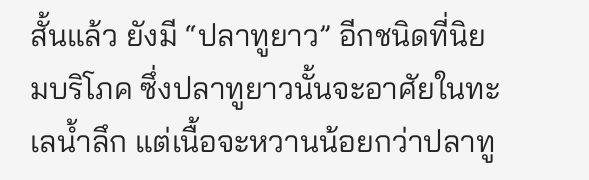สั้นแล้ว ยังมี “ปลาทูยาว” อีกชนิดที่นิยมบริโภค ซึ่งปลาทูยาวนั้นจะอาศัยในทะเลน้ำลึก แต่เนื้อจะหวานน้อยกว่าปลาทู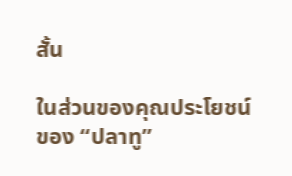สั้น

ในส่วนของคุณประโยชน์ของ “ปลาทู”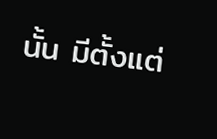นั้น มีตั้งแต่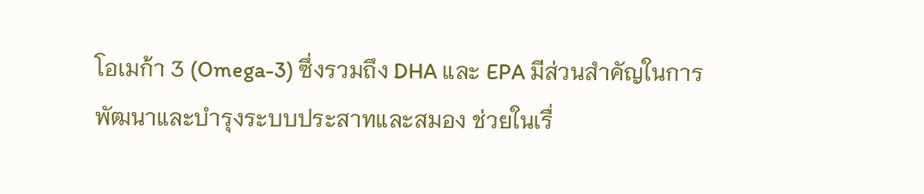โอเมก้า 3 (Omega-3) ซึ่งรวมถึง DHA และ EPA มีส่วนสำคัญในการพัฒนาและบำรุงระบบประสาทและสมอง ช่วยในเรื่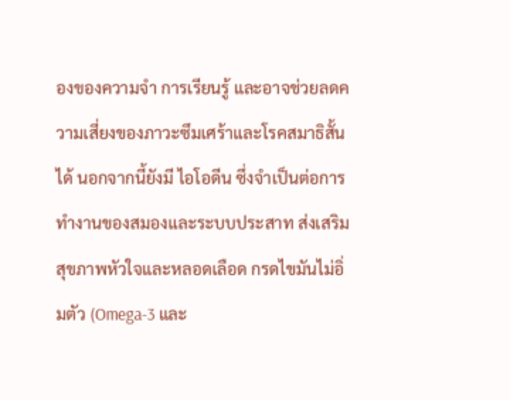องของความจำ การเรียนรู้ และอาจช่วยลดความเสี่ยงของภาวะซึมเศร้าและโรคสมาธิสั้นได้ นอกจากนี้ยังมี ไอโอดีน ซึ่งจำเป็นต่อการทำงานของสมองและระบบประสาท ส่งเสริมสุขภาพหัวใจและหลอดเลือด กรดไขมันไม่อิ่มตัว (Omega-3 และ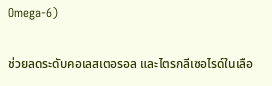Omega-6)

ช่วยลดระดับคอเลสเตอรอล และไตรกลีเซอไรด์ในเลือ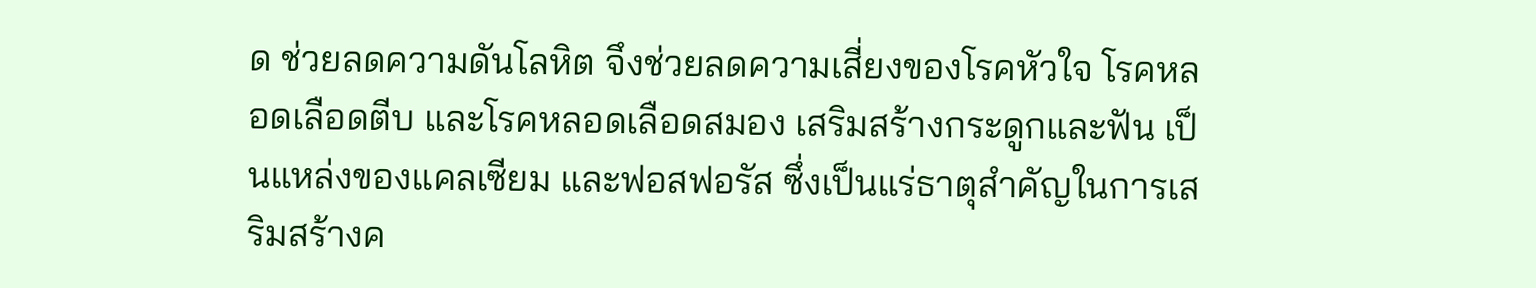ด ช่วยลดความดันโลหิต จึงช่วยลดความเสี่ยงของโรคหัวใจ โรคหลอดเลือดตีบ และโรคหลอดเลือดสมอง เสริมสร้างกระดูกและฟัน เป็นแหล่งของแคลเซียม และฟอสฟอรัส ซึ่งเป็นแร่ธาตุสำคัญในการเสริมสร้างค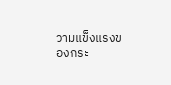วามแข็งแรงของกระ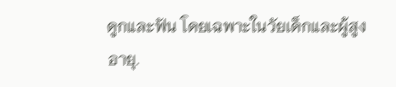ดูกและฟัน โดยเฉพาะในวัยเด็กและผู้สูงอายุ.